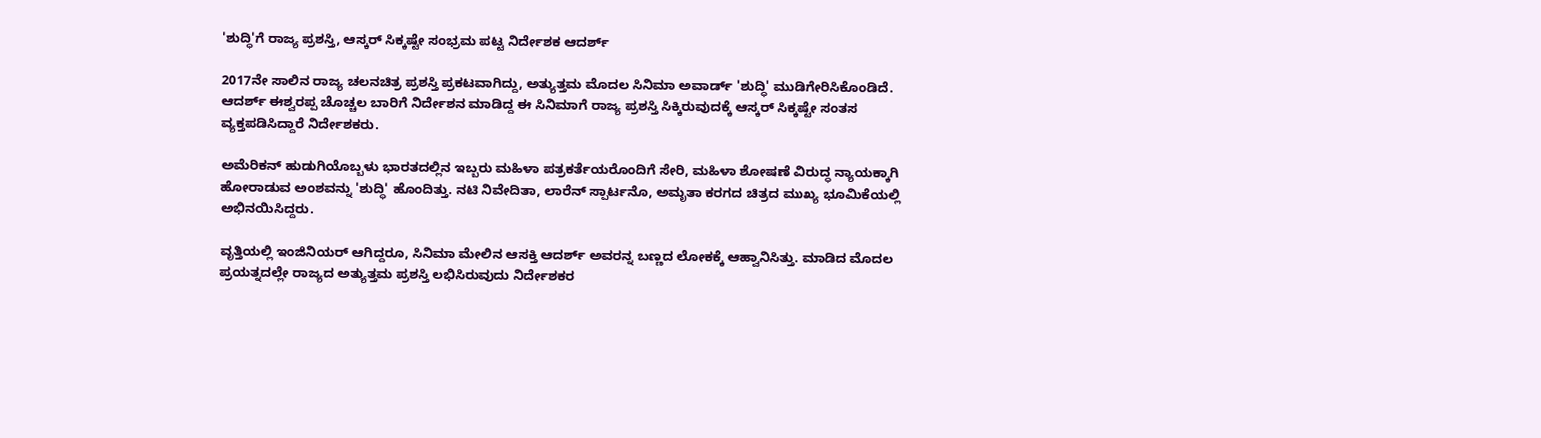'ಶುದ್ಧಿ'ಗೆ ರಾಜ್ಯ ಪ್ರಶಸ್ತಿ, ಆಸ್ಕರ್ ಸಿಕ್ಕಷ್ಟೇ ಸಂಭ್ರಮ ಪಟ್ಟ ನಿರ್ದೇಶಕ ಆದರ್ಶ್

2017ನೇ ಸಾಲಿನ ರಾಜ್ಯ ಚಲನಚಿತ್ರ ಪ್ರಶಸ್ತಿ ಪ್ರಕಟವಾಗಿದ್ದು, ಅತ್ಯುತ್ತಮ ಮೊದಲ ಸಿನಿಮಾ ಅವಾರ್ಡ್ 'ಶುದ್ಧಿ' ಮುಡಿಗೇರಿಸಿಕೊಂಡಿದೆ. ಆದರ್ಶ್ ಈಶ್ವರಪ್ಪ ಚೊಚ್ಚಲ ಬಾರಿಗೆ ನಿರ್ದೇಶನ ಮಾಡಿದ್ದ ಈ ಸಿನಿಮಾಗೆ ರಾಜ್ಯ ಪ್ರಶಸ್ತಿ ಸಿಕ್ಕಿರುವುದಕ್ಕೆ ಆಸ್ಕರ್ ಸಿಕ್ಕಷ್ಟೇ ಸಂತಸ ವ್ಯಕ್ತಪಡಿಸಿದ್ದಾರೆ ನಿರ್ದೇಶಕರು.

ಅಮೆರಿಕನ್ ಹುಡುಗಿಯೊಬ್ಬಳು ಭಾರತದಲ್ಲಿನ ಇಬ್ಬರು ಮಹಿಳಾ ಪತ್ರಕರ್ತೆಯರೊಂದಿಗೆ ಸೇರಿ, ಮಹಿಳಾ ಶೋ‍ಷಣೆ ವಿರುದ್ಧ ನ್ಯಾಯಕ್ಕಾಗಿ ಹೋರಾಡುವ ಅಂಶವನ್ನು 'ಶುದ್ಧಿ' ಹೊಂದಿತ್ತು. ನಟಿ ನಿವೇದಿತಾ, ಲಾರೆನ್ ಸ್ಪಾರ್ಟನೊ, ಅಮೃತಾ ಕರಗದ ಚಿತ್ರದ ಮುಖ್ಯ ಭೂಮಿಕೆಯಲ್ಲಿ ಅಭಿನಯಿಸಿದ್ದರು.

ವೃತ್ತಿಯಲ್ಲಿ ಇಂಜಿನಿಯರ್ ಆಗಿದ್ದರೂ, ಸಿನಿಮಾ ಮೇಲಿನ ಆಸಕ್ತಿ ಆದರ್ಶ್ ಅವರನ್ನ ಬಣ್ಣದ ಲೋಕಕ್ಕೆ ಆಹ್ವಾನಿಸಿತ್ತು. ಮಾಡಿದ ಮೊದಲ ಪ್ರಯತ್ನದಲ್ಲೇ ರಾಜ್ಯದ ಅತ್ಯುತ್ತಮ ಪ್ರಶಸ್ತಿ ಲಭಿಸಿರುವುದು ನಿರ್ದೇಶಕರ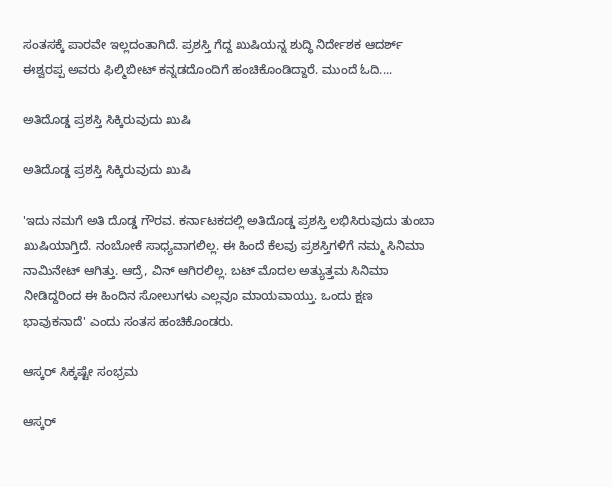ಸಂತಸಕ್ಕೆ ಪಾರವೇ ಇಲ್ಲದಂತಾಗಿದೆ. ಪ್ರಶಸ್ತಿ ಗೆದ್ದ ಖುಷಿಯನ್ನ ಶುದ್ಧಿ ನಿರ್ದೇಶಕ ಆದರ್ಶ್ ಈಶ್ವರಪ್ಪ ಅವರು ಫಿಲ್ಮಿಬೀಟ್ ಕನ್ನಡದೊಂದಿಗೆ ಹಂಚಿಕೊಂಡಿದ್ದಾರೆ. ಮುಂದೆ ಓದಿ....

ಅತಿದೊಡ್ಡ ಪ್ರಶಸ್ತಿ ಸಿಕ್ಕಿರುವುದು ಖುಷಿ

ಅತಿದೊಡ್ಡ ಪ್ರಶಸ್ತಿ ಸಿಕ್ಕಿರುವುದು ಖುಷಿ

'ಇದು ನಮಗೆ ಅತಿ ದೊಡ್ಡ ಗೌರವ. ಕರ್ನಾಟಕದಲ್ಲಿ ಅತಿದೊಡ್ಡ ಪ್ರಶಸ್ತಿ ಲಭಿಸಿರುವುದು ತುಂಬಾ ಖುಷಿಯಾಗ್ತಿದೆ. ನಂಬೋಕೆ ಸಾಧ್ಯವಾಗಲಿಲ್ಲ. ಈ ಹಿಂದೆ ಕೆಲವು ಪ್ರಶಸ್ತಿಗಳಿಗೆ ನಮ್ಮ ಸಿನಿಮಾ ನಾಮಿನೇಟ್ ಆಗಿತ್ತು. ಆದ್ರೆ, ವಿನ್ ಆಗಿರಲಿಲ್ಲ. ಬಟ್ ಮೊದಲ ಅತ್ಯುತ್ತಮ ಸಿನಿಮಾ ನೀಡಿದ್ದರಿಂದ ಈ ಹಿಂದಿನ ಸೋಲುಗಳು ಎಲ್ಲವೂ ಮಾಯವಾಯ್ತು. ಒಂದು ಕ್ಷಣ ಭಾವುಕನಾದೆ' ಎಂದು ಸಂತಸ ಹಂಚಿಕೊಂಡರು.

ಆಸ್ಕರ್ ಸಿಕ್ಕಷ್ಟೇ ಸಂಭ್ರಮ

ಆಸ್ಕರ್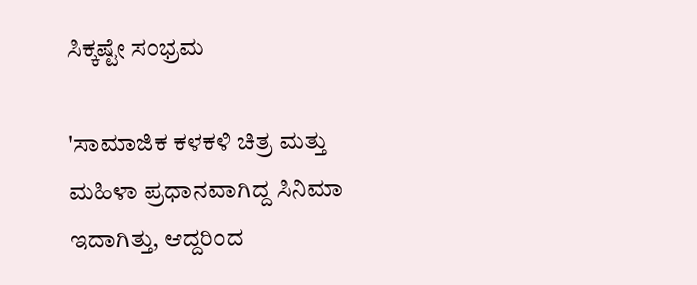ಸಿಕ್ಕಷ್ಟೇ ಸಂಭ್ರಮ

'ಸಾಮಾಜಿಕ ಕಳಕಳಿ ಚಿತ್ರ ಮತ್ತು ಮಹಿಳಾ ಪ್ರಧಾನವಾಗಿದ್ದ ಸಿನಿಮಾ ಇದಾಗಿತ್ತು, ಆದ್ದರಿಂದ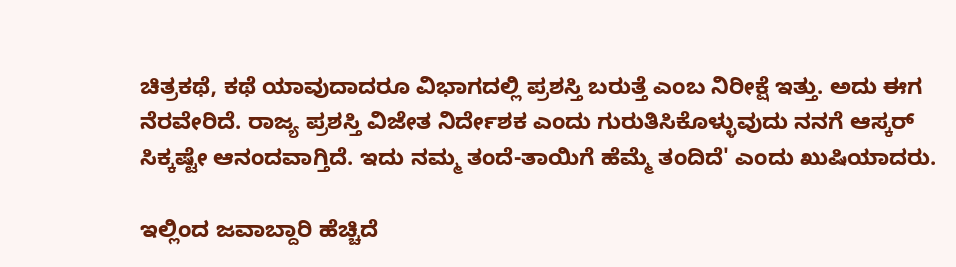ಚಿತ್ರಕಥೆ, ಕಥೆ ಯಾವುದಾದರೂ ವಿಭಾಗದಲ್ಲಿ ಪ್ರಶಸ್ತಿ ಬರುತ್ತೆ ಎಂಬ ನಿರೀಕ್ಷೆ ಇತ್ತು. ಅದು ಈಗ ನೆರವೇರಿದೆ. ರಾಜ್ಯ ಪ್ರಶಸ್ತಿ ವಿಜೇತ ನಿರ್ದೇಶಕ ಎಂದು ಗುರುತಿಸಿಕೊಳ್ಳುವುದು ನನಗೆ ಆಸ್ಕರ್ ಸಿಕ್ಕಷ್ಟೇ ಆನಂದವಾಗ್ತಿದೆ. ಇದು ನಮ್ಮ ತಂದೆ-ತಾಯಿಗೆ ಹೆಮ್ಮೆ ತಂದಿದೆ' ಎಂದು ಖುಷಿಯಾದರು.

ಇಲ್ಲಿಂದ ಜವಾಬ್ದಾರಿ ಹೆಚ್ಚಿದೆ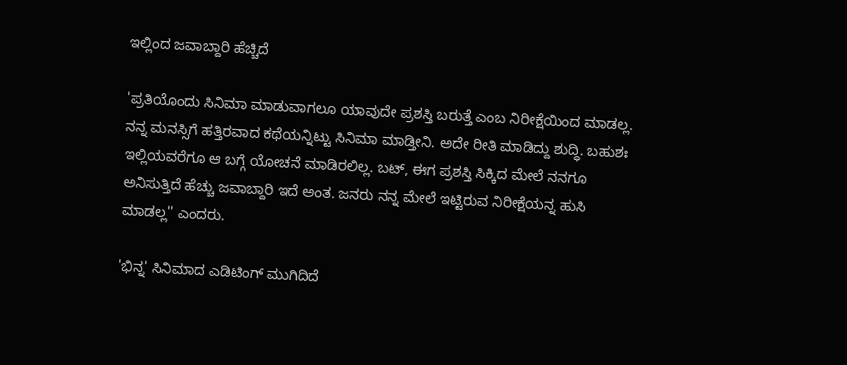ಇಲ್ಲಿಂದ ಜವಾಬ್ದಾರಿ ಹೆಚ್ಚಿದೆ

'ಪ್ರತಿಯೊಂದು ಸಿನಿಮಾ ಮಾಡುವಾಗಲೂ ಯಾವುದೇ ಪ್ರಶಸ್ತಿ ಬರುತ್ತೆ ಎಂಬ ನಿರೀಕ್ಷೆಯಿಂದ ಮಾಡಲ್ಲ. ನನ್ನ ಮನಸ್ಸಿಗೆ ಹತ್ತಿರವಾದ ಕಥೆಯನ್ನಿಟ್ಟು ಸಿನಿಮಾ ಮಾಡ್ತೀನಿ. ಅದೇ ರೀತಿ ಮಾಡಿದ್ದು ಶುದ್ಧಿ. ಬಹುಶಃ ಇಲ್ಲಿಯವರೆಗೂ ಆ ಬಗ್ಗೆ ಯೋಚನೆ ಮಾಡಿರಲಿಲ್ಲ. ಬಟ್, ಈಗ ಪ್ರಶಸ್ತಿ ಸಿಕ್ಕಿದ ಮೇಲೆ ನನಗೂ ಅನಿಸುತ್ತಿದೆ ಹೆಚ್ಚು ಜವಾಬ್ದಾರಿ ಇದೆ ಅಂತ. ಜನರು ನನ್ನ ಮೇಲೆ ಇಟ್ಟಿರುವ ನಿರೀಕ್ಷೆಯನ್ನ ಹುಸಿ ಮಾಡಲ್ಲ'' ಎಂದರು.

'ಭಿನ್ನ' ಸಿನಿಮಾದ ಎಡಿಟಿಂಗ್ ಮುಗಿದಿದೆ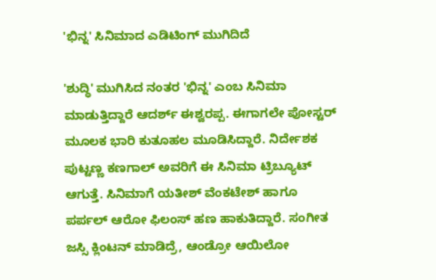'ಭಿನ್ನ' ಸಿನಿಮಾದ ಎಡಿಟಿಂಗ್ ಮುಗಿದಿದೆ

'ಶುದ್ಧಿ' ಮುಗಿಸಿದ ನಂತರ 'ಭಿನ್ನ' ಎಂಬ ಸಿನಿಮಾ ಮಾಡುತ್ತಿದ್ದಾರೆ ಆದರ್ಶ್ ಈಶ್ವರಪ್ಪ. ಈಗಾಗಲೇ ಪೋಸ್ಟರ್ ಮೂಲಕ ಭಾರಿ ಕುತೂಹಲ ಮೂಡಿಸಿದ್ದಾರೆ. ನಿರ್ದೇಶಕ ಪುಟ್ಟಣ್ಣ ಕಣಗಾಲ್ ಅವರಿಗೆ ಈ ಸಿನಿಮಾ ಟ್ರಿಬ್ಯೂಟ್ ಆಗುತ್ತೆ. ಸಿನಿಮಾಗೆ ಯತೀಶ್ ವೆಂಕಟೇಶ್ ಹಾಗೂ ಪರ್ಪಲ್ ಆರೋ ಫಿಲಂಸ್ ಹಣ ಹಾಕುತಿದ್ದಾರೆ. ಸಂಗೀತ ಜಸ್ಸಿ ಕ್ಲಿಂಟನ್ ಮಾಡಿದ್ರೆ, ಆಂಡ್ರೋ ಆಯಿಲೋ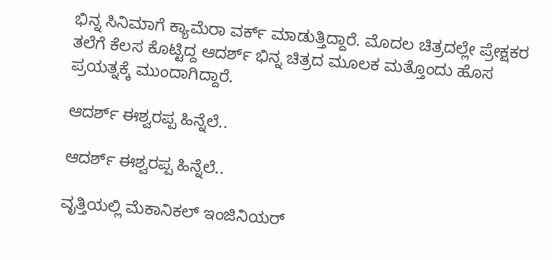ಭಿನ್ನ ಸಿನಿಮಾಗೆ ಕ್ಯಾಮೆರಾ ವರ್ಕ್ ಮಾಡುತ್ತಿದ್ದಾರೆ. ಮೊದಲ ಚಿತ್ರದಲ್ಲೇ ಪ್ರೇಕ್ಷಕರ ತಲೆಗೆ ಕೆಲಸ ಕೊಟ್ಟಿದ್ದ ಆದರ್ಶ್ ಭಿನ್ನ ಚಿತ್ರದ ಮೂಲಕ ಮತ್ತೊಂದು ಹೊಸ ಪ್ರಯತ್ನಕ್ಕೆ ಮುಂದಾಗಿದ್ದಾರೆ.

ಆದರ್ಶ್ ಈಶ್ವರಪ್ಪ ಹಿನ್ನೆಲೆ..

ಆದರ್ಶ್ ಈಶ್ವರಪ್ಪ ಹಿನ್ನೆಲೆ..

ವೃತ್ತಿಯಲ್ಲಿ ಮೆಕಾನಿಕಲ್ ಇಂಜಿನಿಯರ್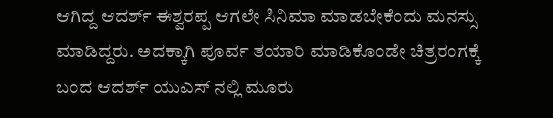ಆಗಿದ್ದ ಆದರ್ಶ್ ಈಶ್ವರಪ್ಪ ಆಗಲೇ ಸಿನಿಮಾ ಮಾಡಬೇಕೆಂದು ಮನಸ್ಸು ಮಾಡಿದ್ದರು. ಅದಕ್ಕಾಗಿ ಪೂರ್ವ ತಯಾರಿ ಮಾಡಿಕೊಂಡೇ ಚಿತ್ರರಂಗಕ್ಕೆ ಬಂದ ಆದರ್ಶ್ ಯುಎಸ್ ನಲ್ಲಿ ಮೂರು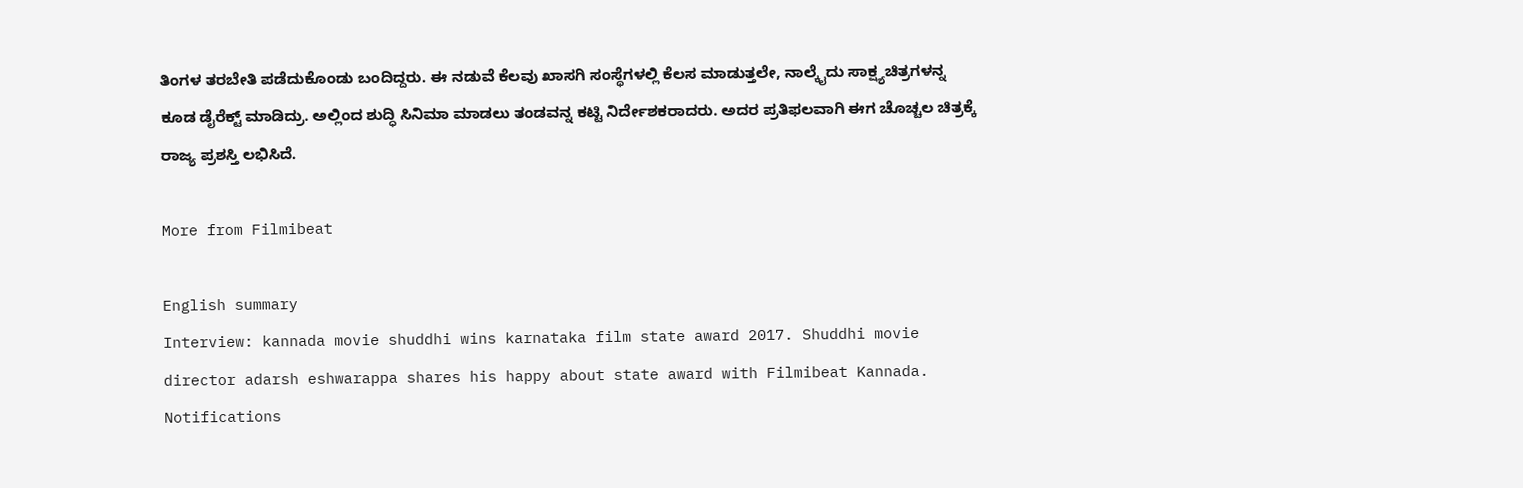ತಿಂಗಳ ತರಬೇತಿ ಪಡೆದುಕೊಂಡು ಬಂದಿದ್ದರು. ಈ ನಡುವೆ ಕೆಲವು ಖಾಸಗಿ ಸಂಸ್ಥೆಗಳಲ್ಲಿ ಕೆಲಸ ಮಾಡುತ್ತಲೇ, ನಾಲ್ಕೈದು ಸಾಕ್ಷ್ಯಚಿತ್ರಗಳನ್ನ ಕೂಡ ಡೈರೆಕ್ಟ್ ಮಾಡಿದ್ರು. ಅಲ್ಲಿಂದ ಶುದ್ಧಿ ಸಿನಿಮಾ ಮಾಡಲು ತಂಡವನ್ನ ಕಟ್ಟಿ ನಿರ್ದೇಶಕರಾದರು. ಅದರ ಪ್ರತಿಫಲವಾಗಿ ಈಗ ಚೊಚ್ಚಲ ಚಿತ್ರಕ್ಕೆ ರಾಜ್ಯ ಪ್ರಶಸ್ತಿ ಲಭಿಸಿದೆ.

More from Filmibeat

English summary
Interview: kannada movie shuddhi wins karnataka film state award 2017. Shuddhi movie director adarsh eshwarappa shares his happy about state award with Filmibeat Kannada.
Notifications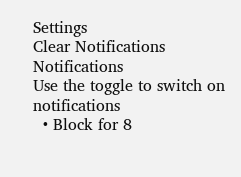Settings
Clear Notifications
Notifications
Use the toggle to switch on notifications
  • Block for 8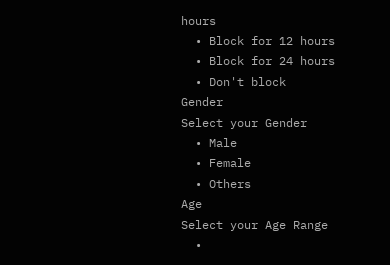hours
  • Block for 12 hours
  • Block for 24 hours
  • Don't block
Gender
Select your Gender
  • Male
  • Female
  • Others
Age
Select your Age Range
  •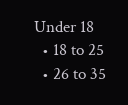Under 18
  • 18 to 25
  • 26 to 35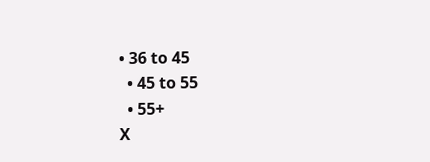• 36 to 45
  • 45 to 55
  • 55+
X